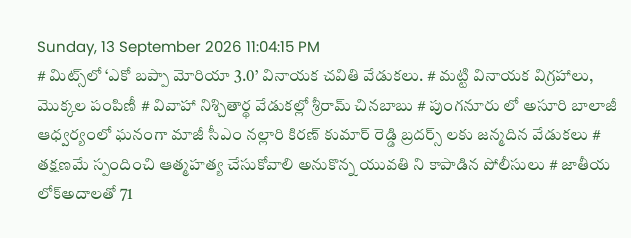Sunday, 13 September 2026 11:04:15 PM
# మిట్స్‌లో ‘ఎకో బప్పా మోరియా 3.0’ వినాయక చవితి వేడుకలు. # మట్టి వినాయక విగ్రహాలు, మొక్కల పంపిణీ # వివాహా నిశ్చితార్థ వేడుకల్లో శ్రీరామ్ చినబాబు # పుంగనూరు లో అసూరి బాలాజీ ఆధ్వర్యంలో ఘనంగా మాజీ సీఎం నల్లారి కిరణ్ కుమార్ రెడ్డి బ్రదర్స్ లకు జన్మదిన వేడుకలు # తక్షణమే స్పందించి ఆత్మహత్య చేసుకోవాలి అనుకొన్న యువతి ని కాపాడిన పోలీసులు # జాతీయ లోక్అదాలతో 71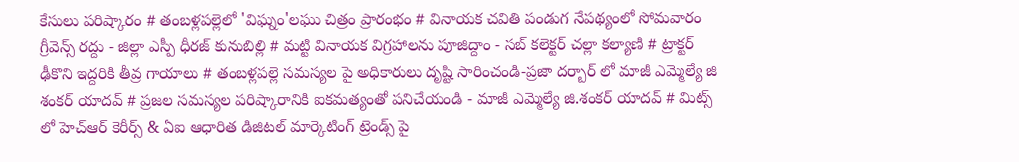కేసులు పరిష్కారం # తంబళ్లపల్లెలో 'విఘ్నం'లఘు చిత్రం ప్రారంభం # వినాయక చవితి పండుగ నేపథ్యంలో సోమవారం గ్రీవెన్స్ రద్దు - జిల్లా ఎస్పీ ధీరజ్ కునుబిల్లి # మట్టి వినాయక విగ్రహాలను పూజిద్దాం - సబ్ కలెక్టర్ చల్లా కల్యాణి # ట్రాక్టర్ ఢీకొని ఇద్దరికి తీవ్ర గాయాలు # తంబళ్లపల్లె సమస్యల పై అధికారులు దృష్టి సారించండి-ప్రజా దర్బార్ లో మాజీ ఎమ్మెల్యే జి శంకర్ యాదవ్ # ప్రజల సమస్యల పరిష్కారానికి ఐకమత్యంతో పనిచేయండి - మాజీ ఎమ్మెల్యే జి.శంకర్ యాదవ్ # మిట్స్ లో హెచ్‌ఆర్ కెరీర్స్ & ఏఐ ఆధారిత డిజిటల్ మార్కెటింగ్ ట్రెండ్స్ పై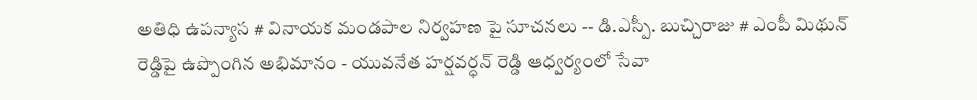అతిధి ఉపన్యాస # వినాయక మండపాల నిర్వహణ పై సూచనలు -- డి.ఎస్పీ. బుచ్చిరాజు # ఎంపీ మిథున్ రెడ్డిపై ఉప్పొంగిన అభిమానం - యువనేత హర్షవర్ధన్ రెడ్డి ఆధ్వర్యంలో సేవా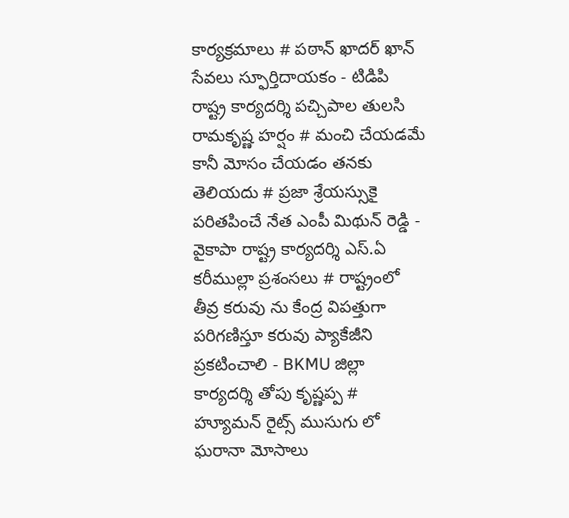కార్యక్రమాలు # పఠాన్ ఖాదర్ ఖాన్ సేవలు స్ఫూర్తిదాయకం - టిడిపి రాష్ట్ర కార్యదర్శి పచ్చిపాల తులసి రామకృష్ణ హర్షం # మంచి చేయడమే కానీ మోసం చేయడం తనకు తెలియదు # ప్రజా శ్రేయస్సుకై పరితపించే నేత ఎంపీ మిథున్ రెడ్డి - వైకాపా రాష్ట్ర కార్యదర్శి ఎస్.ఏ కరీముల్లా ప్రశంసలు # రాష్ట్రంలో తీవ్ర కరువు ను కేంద్ర విపత్తుగా పరిగణిస్తూ కరువు ప్యాకేజీని ప్రకటించాలి - BKMU జిల్లా కార్యదర్శి తోపు కృష్ణప్ప # హ్యూమన్ రైట్స్ ముసుగు లో ఘరానా మోసాలు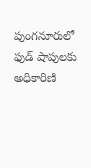పుంగనూరులో ఫుడ్ షాపులకు అధికారిణి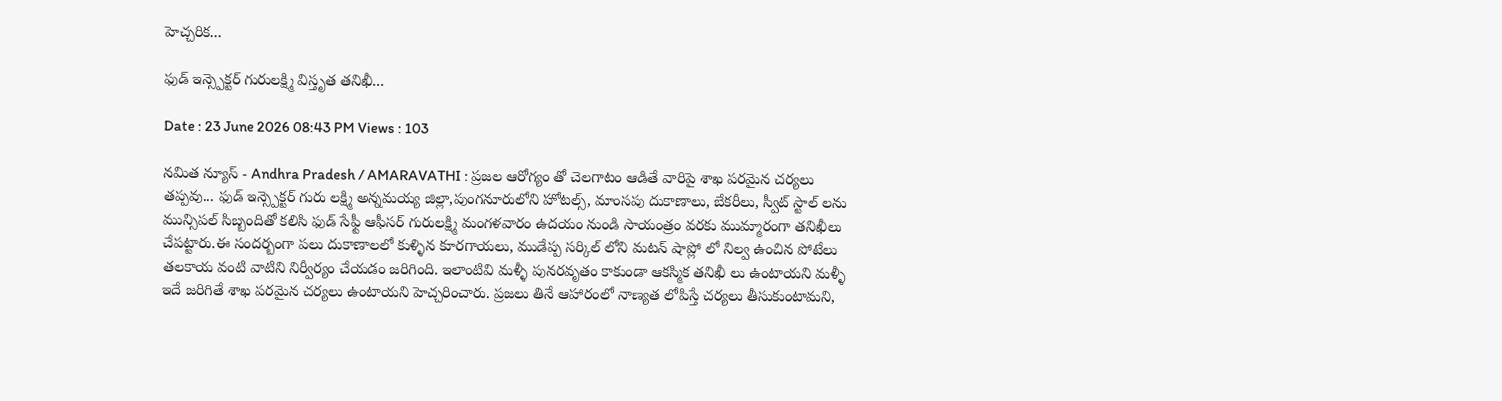హెచ్చరిక...

ఫుడ్ ఇన్స్పెక్టర్ గురులక్ష్మి విస్తృత తనిఖీ...

Date : 23 June 2026 08:43 PM Views : 103

నమిత న్యూస్ - Andhra Pradesh / AMARAVATHI : ప్రజల ఆరోగ్యం తో చెలగాటం ఆడితే వారిపై శాఖ పరమైన చర్యలు తప్పవు... ఫుడ్ ఇన్స్పెక్టర్ గురు లక్ష్మి అన్నమయ్య జిల్లా,పుంగనూరులోని హోటల్స్, మాంసపు దుకాణాలు, బేకరీలు, స్వీట్ స్టాల్ లను మున్సిపల్ సిబ్బందితో కలిసి ఫుడ్ సేఫ్టీ ఆఫీసర్ గురులక్ష్మి మంగళవారం ఉదయం నుండి సాయంత్రం వరకు ముమ్మారంగా తనిఖీలు చేపట్టారు.ఈ సందర్బంగా పలు దుకాణాలలో కుళ్ళిన కూరగాయలు, ముడేప్ప సర్కిల్ లోని మటన్ షాప్లో లో నిల్వ ఉంచిన పోటేలు తలకాయ వంటి వాటిని నిర్వీర్యం చేయడం జరిగింది. ఇలాంటివి మళ్ళీ పునరవృతం కాకుండా ఆకస్మిక తనిఖీ లు ఉంటాయని మళ్ళీ ఇదే జరిగితే శాఖ పరమైన చర్యలు ఉంటాయని హెచ్చరించారు. ప్రజలు తినే ఆహారంలో నాణ్యత లోపిస్తే చర్యలు తీసుకుంటామని,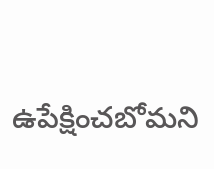ఉపేక్షించబోమని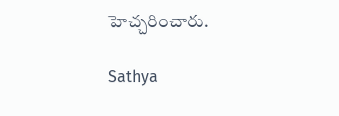హెచ్చరించారు.

Sathya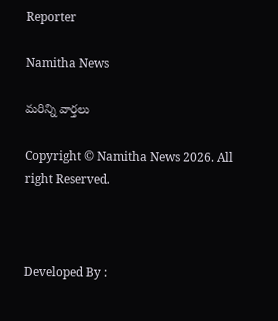Reporter

Namitha News

మరిన్ని వార్తలు

Copyright © Namitha News 2026. All right Reserved.



Developed By :